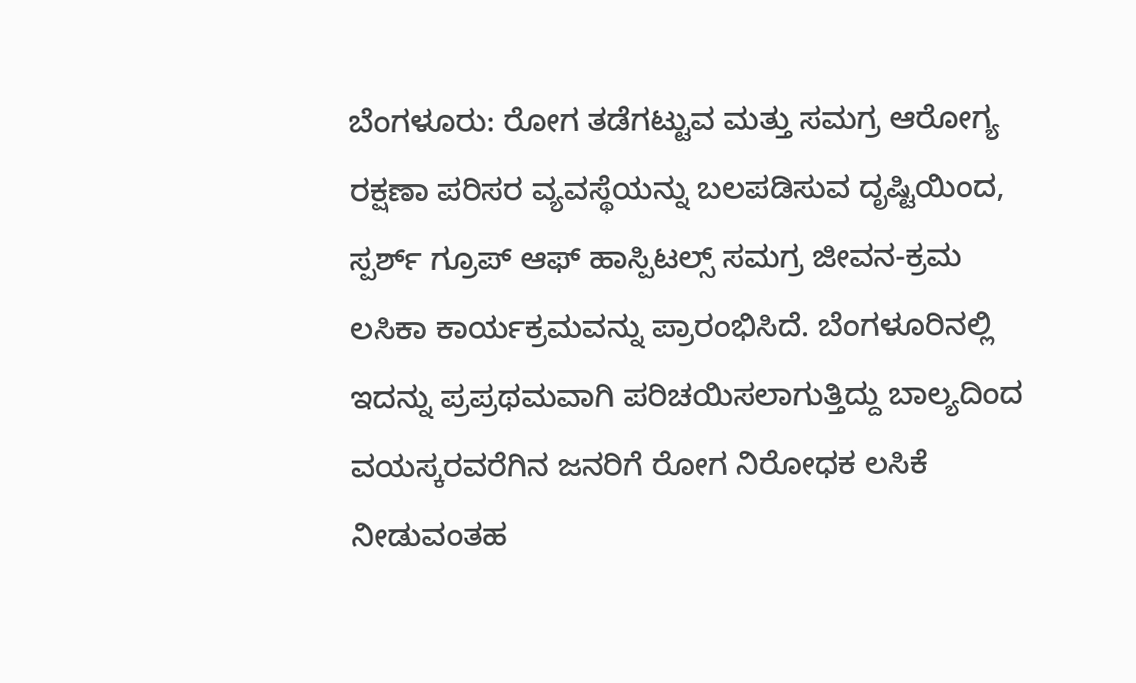ಬೆಂಗಳೂರು: ರೋಗ ತಡೆಗಟ್ಟುವ ಮತ್ತು ಸಮಗ್ರ ಆರೋಗ್ಯ ರಕ್ಷಣಾ ಪರಿಸರ ವ್ಯವಸ್ಥೆಯನ್ನು ಬಲಪಡಿಸುವ ದೃಷ್ಟಿಯಿಂದ, ಸ್ಪರ್ಶ್ ಗ್ರೂಪ್ ಆಫ್ ಹಾಸ್ಪಿಟಲ್ಸ್ ಸಮಗ್ರ ಜೀವನ-ಕ್ರಮ ಲಸಿಕಾ ಕಾರ್ಯಕ್ರಮವನ್ನು ಪ್ರಾರಂಭಿಸಿದೆ. ಬೆಂಗಳೂರಿನಲ್ಲಿ ಇದನ್ನು ಪ್ರಪ್ರಥಮವಾಗಿ ಪರಿಚಯಿಸಲಾಗುತ್ತಿದ್ದು ಬಾಲ್ಯದಿಂದ ವಯಸ್ಕರವರೆಗಿನ ಜನರಿಗೆ ರೋಗ ನಿರೋಧಕ ಲಸಿಕೆ ನೀಡುವಂತಹ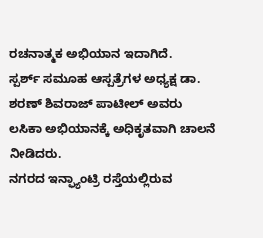ರಚನಾತ್ಮಕ ಅಭಿಯಾನ ಇದಾಗಿದೆ.
ಸ್ಪರ್ಶ್ ಸಮೂಹ ಆಸ್ಪತ್ರೆಗಳ ಅಧ್ಯಕ್ಷ ಡಾ. ಶರಣ್ ಶಿವರಾಜ್ ಪಾಟೀಲ್ ಅವರು ಲಸಿಕಾ ಅಭಿಯಾನಕ್ಕೆ ಅಧಿಕೃತವಾಗಿ ಚಾಲನೆ ನೀಡಿದರು.
ನಗರದ ಇನ್ಫ್ಯಾಂಟ್ರಿ ರಸ್ತೆಯಲ್ಲಿರುವ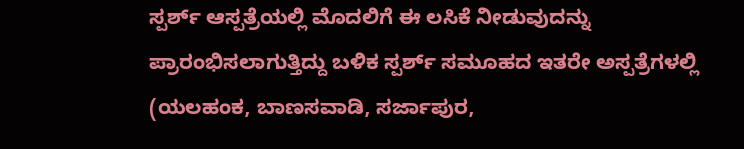ಸ್ಪರ್ಶ್ ಆಸ್ಪತ್ರೆಯಲ್ಲಿ ಮೊದಲಿಗೆ ಈ ಲಸಿಕೆ ನೀಡುವುದನ್ನು ಪ್ರಾರಂಭಿಸಲಾಗುತ್ತಿದ್ದು ಬಳಿಕ ಸ್ಪರ್ಶ್ ಸಮೂಹದ ಇತರೇ ಅಸ್ಪತ್ರೆಗಳಲ್ಲಿ (ಯಲಹಂಕ, ಬಾಣಸವಾಡಿ, ಸರ್ಜಾಪುರ,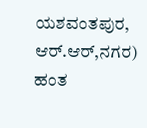ಯಶವಂತಪುರ, ಆರ್.ಆರ್,ನಗರ) ಹಂತ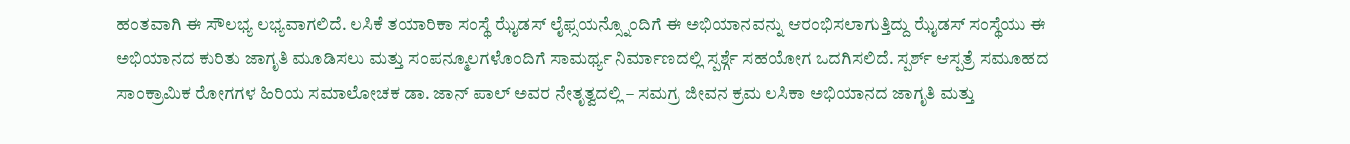ಹಂತವಾಗಿ ಈ ಸೌಲಭ್ಯ ಲಭ್ಯವಾಗಲಿದೆ. ಲಸಿಕೆ ತಯಾರಿಕಾ ಸಂಸ್ಥೆ ಝೈಡಸ್ ಲೈಫ್ಸಯನ್ಸ್ನೊಂದಿಗೆ ಈ ಅಭಿಯಾನವನ್ನು ಆರಂಭಿಸಲಾಗುತ್ತಿದ್ದು ಝೈಡಸ್ ಸಂಸ್ಥೆಯು ಈ ಅಭಿಯಾನದ ಕುರಿತು ಜಾಗೃತಿ ಮೂಡಿಸಲು ಮತ್ತು ಸಂಪನ್ಮೂಲಗಳೊಂದಿಗೆ ಸಾಮರ್ಥ್ಯ ನಿರ್ಮಾಣದಲ್ಲಿ ಸ್ಪರ್ಶ್ಗೆ ಸಹಯೋಗ ಒದಗಿಸಲಿದೆ. ಸ್ಪರ್ಶ್ ಆಸ್ಪತ್ರೆ ಸಮೂಹದ ಸಾಂಕ್ರಾಮಿಕ ರೋಗಗಳ ಹಿರಿಯ ಸಮಾಲೋಚಕ ಡಾ. ಜಾನ್ ಪಾಲ್ ಅವರ ನೇತೃತ್ವದಲ್ಲಿ – ಸಮಗ್ರ ಜೀವನ ಕ್ರಮ ಲಸಿಕಾ ಅಭಿಯಾನದ ಜಾಗೃತಿ ಮತ್ತು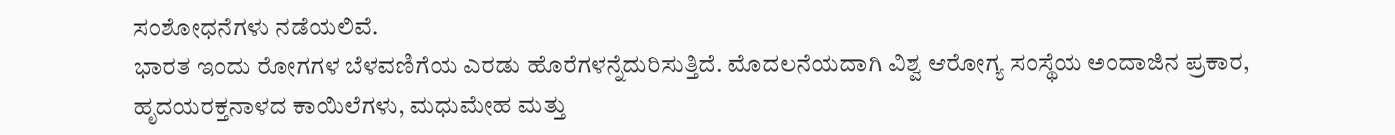ಸಂಶೋಧನೆಗಳು ನಡೆಯಲಿವೆ.
ಭಾರತ ಇಂದು ರೋಗಗಳ ಬೆಳವಣಿಗೆಯ ಎರಡು ಹೊರೆಗಳನ್ನೆದುರಿಸುತ್ತಿದೆ. ಮೊದಲನೆಯದಾಗಿ ವಿಶ್ವ ಆರೋಗ್ಯ ಸಂಸ್ಥೆಯ ಅಂದಾಜಿನ ಪ್ರಕಾರ, ಹೃದಯರಕ್ತನಾಳದ ಕಾಯಿಲೆಗಳು, ಮಧುಮೇಹ ಮತ್ತು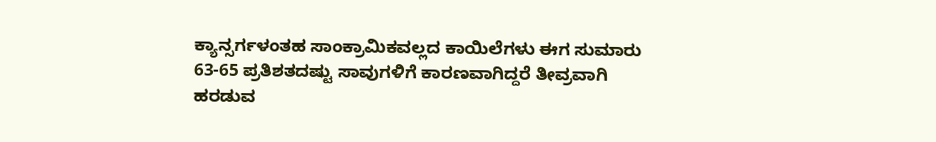ಕ್ಯಾನ್ಸರ್ಗಳಂತಹ ಸಾಂಕ್ರಾಮಿಕವಲ್ಲದ ಕಾಯಿಲೆಗಳು ಈಗ ಸುಮಾರು 63-65 ಪ್ರತಿಶತದಷ್ಟು ಸಾವುಗಳಿಗೆ ಕಾರಣವಾಗಿದ್ದರೆ ತೀವ್ರವಾಗಿ ಹರಡುವ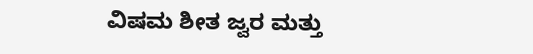ವಿಷಮ ಶೀತ ಜ್ವರ ಮತ್ತು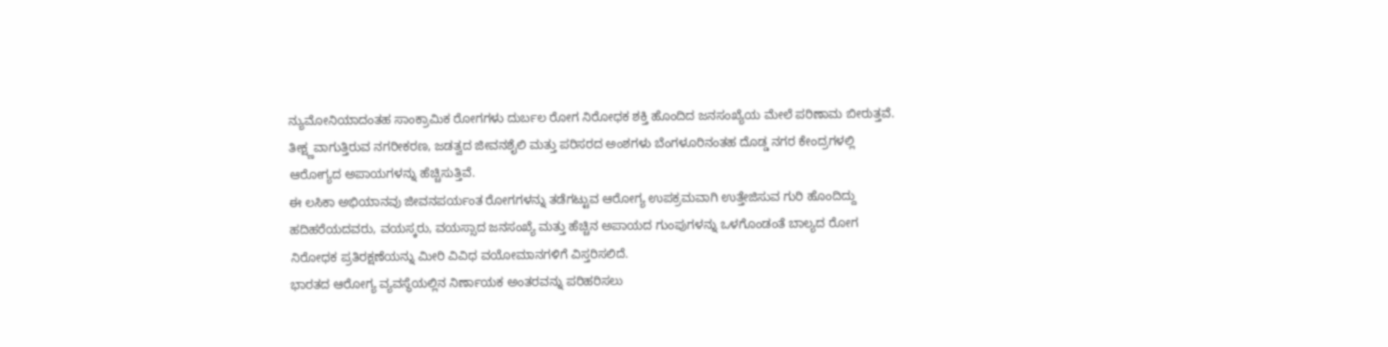ನ್ಯುಮೋನಿಯಾದಂತಹ ಸಾಂಕ್ರಾಮಿಕ ರೋಗಗಳು ದುರ್ಬಲ ರೋಗ ನಿರೋಧಕ ಶಕ್ತಿ ಹೊಂದಿದ ಜನಸಂಖ್ಯೆಯ ಮೇಲೆ ಪರಿಣಾಮ ಬೀರುತ್ತವೆ. ತೀಕ್ಷ್ಣವಾಗುತ್ತಿರುವ ನಗರೀಕರಣ, ಜಡತ್ವದ ಜೀವನಶೈಲಿ ಮತ್ತು ಪರಿಸರದ ಅಂಶಗಳು ಬೆಂಗಳೂರಿನಂತಹ ದೊಡ್ಡ ನಗರ ಕೇಂದ್ರಗಳಲ್ಲಿ ಆರೋಗ್ಯದ ಅಪಾಯಗಳನ್ನು ಹೆಚ್ಚಿಸುತ್ತಿವೆ.
ಈ ಲಸಿಕಾ ಅಭಿಯಾನವು ಜೀವನಪರ್ಯಂತ ರೋಗಗಳನ್ನು ತಡೆಗಟ್ಟುವ ಆರೋಗ್ಯ ಉಪಕ್ರಮವಾಗಿ ಉತ್ತೇಜಿಸುವ ಗುರಿ ಹೊಂದಿದ್ದು ಹದಿಹರೆಯದವರು, ವಯಸ್ಕರು, ವಯಸ್ಸಾದ ಜನಸಂಖ್ಯೆ ಮತ್ತು ಹೆಚ್ಚಿನ ಅಪಾಯದ ಗುಂಪುಗಳನ್ನು ಒಳಗೊಂಡಂತೆ ಬಾಲ್ಯದ ರೋಗ ನಿರೋಧಕ ಪ್ರತಿರಕ್ಷಣೆಯನ್ನು ಮೀರಿ ವಿವಿಧ ವಯೋಮಾನಗಳಿಗೆ ವಿಸ್ತರಿಸಲಿದೆ.
ಭಾರತದ ಆರೋಗ್ಯ ವ್ಯವಸ್ಥೆಯಲ್ಲಿನ ನಿರ್ಣಾಯಕ ಅಂತರವನ್ನು ಪರಿಹರಿಸಲು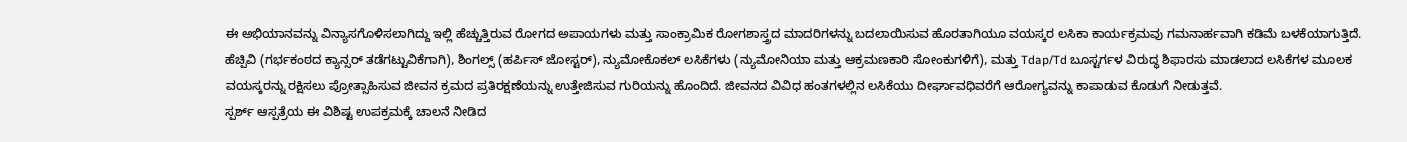ಈ ಅಭಿಯಾನವನ್ನು ವಿನ್ಯಾಸಗೊಳಿಸಲಾಗಿದ್ದು ಇಲ್ಲಿ ಹೆಚ್ಚುತ್ತಿರುವ ರೋಗದ ಅಪಾಯಗಳು ಮತ್ತು ಸಾಂಕ್ರಾಮಿಕ ರೋಗಶಾಸ್ತ್ರದ ಮಾದರಿಗಳನ್ನು ಬದಲಾಯಿಸುವ ಹೊರತಾಗಿಯೂ ವಯಸ್ಕರ ಲಸಿಕಾ ಕಾರ್ಯಕ್ರಮವು ಗಮನಾರ್ಹವಾಗಿ ಕಡಿಮೆ ಬಳಕೆಯಾಗುತ್ತಿದೆ.
ಹೆಚ್ಪಿವಿ (ಗರ್ಭಕಂಠದ ಕ್ಯಾನ್ಸರ್ ತಡೆಗಟ್ಟುವಿಕೆಗಾಗಿ), ಶಿಂಗಲ್ಸ್ (ಹರ್ಪಿಸ್ ಜೋಸ್ಟರ್), ನ್ಯುಮೋಕೊಕಲ್ ಲಸಿಕೆಗಳು (ನ್ಯುಮೋನಿಯಾ ಮತ್ತು ಆಕ್ರಮಣಕಾರಿ ಸೋಂಕುಗಳಿಗೆ), ಮತ್ತು Tdap/Td ಬೂಸ್ಟರ್ಗಳ ವಿರುದ್ಧ ಶಿಫಾರಸು ಮಾಡಲಾದ ಲಸಿಕೆಗಳ ಮೂಲಕ ವಯಸ್ಕರನ್ನು ರಕ್ಷಿಸಲು ಪ್ರೋತ್ಸಾಹಿಸುವ ಜೀವನ ಕ್ರಮದ ಪ್ರತಿರಕ್ಷಣೆಯನ್ನು ಉತ್ತೇಜಿಸುವ ಗುರಿಯನ್ನು ಹೊಂದಿದೆ. ಜೀವನದ ವಿವಿಧ ಹಂತಗಳಲ್ಲಿನ ಲಸಿಕೆಯು ದೀರ್ಘಾವಧಿವರೆಗೆ ಆರೋಗ್ಯವನ್ನು ಕಾಪಾಡುವ ಕೊಡುಗೆ ನೀಡುತ್ತವೆ.
ಸ್ಪರ್ಶ್ ಆಸ್ಪತ್ರೆಯ ಈ ವಿಶಿಷ್ಟ ಉಪಕ್ರಮಕ್ಕೆ ಚಾಲನೆ ನೀಡಿದ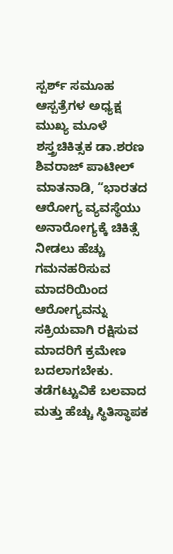ಸ್ಪರ್ಶ್ ಸಮೂಹ ಆಸ್ಪತ್ರೆಗಳ ಅಧ್ಯಕ್ಷ ಮುಖ್ಯ ಮೂಳೆ ಶಸ್ತ್ರಚಿಕಿತ್ಸಕ ಡಾ.ಶರಣ ಶಿವರಾಜ್ ಪಾಟೀಲ್ ಮಾತನಾಡಿ, “ಭಾರತದ ಆರೋಗ್ಯ ವ್ಯವಸ್ಥೆಯು ಅನಾರೋಗ್ಯಕ್ಕೆ ಚಿಕಿತ್ಸೆ ನೀಡಲು ಹೆಚ್ಚು ಗಮನಹರಿಸುವ ಮಾದರಿಯಿಂದ ಆರೋಗ್ಯವನ್ನು ಸಕ್ರಿಯವಾಗಿ ರಕ್ಷಿಸುವ ಮಾದರಿಗೆ ಕ್ರಮೇಣ ಬದಲಾಗಬೇಕು. ತಡೆಗಟ್ಟುವಿಕೆ ಬಲವಾದ ಮತ್ತು ಹೆಚ್ಚು ಸ್ಥಿತಿಸ್ಥಾಪಕ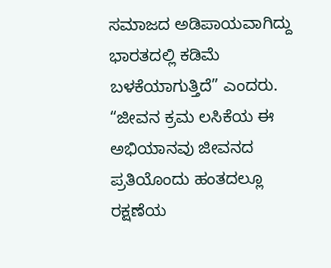ಸಮಾಜದ ಅಡಿಪಾಯವಾಗಿದ್ದು ಭಾರತದಲ್ಲಿ ಕಡಿಮೆ ಬಳಕೆಯಾಗುತ್ತಿದೆ” ಎಂದರು.
“ಜೀವನ ಕ್ರಮ ಲಸಿಕೆಯ ಈ ಅಭಿಯಾನವು ಜೀವನದ ಪ್ರತಿಯೊಂದು ಹಂತದಲ್ಲೂ ರಕ್ಷಣೆಯ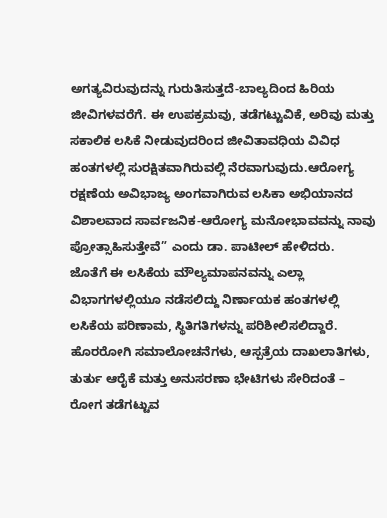ಅಗತ್ಯವಿರುವುದನ್ನು ಗುರುತಿಸುತ್ತದೆ-ಬಾಲ್ಯದಿಂದ ಹಿರಿಯ ಜೀವಿಗಳವರೆಗೆ. ಈ ಉಪಕ್ರಮವು, ತಡೆಗಟ್ಟುವಿಕೆ, ಅರಿವು ಮತ್ತು ಸಕಾಲಿಕ ಲಸಿಕೆ ನೀಡುವುದರಿಂದ ಜೀವಿತಾವಧಿಯ ವಿವಿಧ ಹಂತಗಳಲ್ಲಿ ಸುರಕ್ಷಿತವಾಗಿರುವಲ್ಲಿ ನೆರವಾಗುವುದು.ಆರೋಗ್ಯ ರಕ್ಷಣೆಯ ಅವಿಭಾಜ್ಯ ಅಂಗವಾಗಿರುವ ಲಸಿಕಾ ಅಭಿಯಾನದ ವಿಶಾಲವಾದ ಸಾರ್ವಜನಿಕ-ಆರೋಗ್ಯ ಮನೋಭಾವವನ್ನು ನಾವು ಪ್ರೋತ್ಸಾಹಿಸುತ್ತೇವೆ” ಎಂದು ಡಾ. ಪಾಟೀಲ್ ಹೇಳಿದರು.
ಜೊತೆಗೆ ಈ ಲಸಿಕೆಯ ಮೌಲ್ಯಮಾಪನವನ್ನು ಎಲ್ಲಾ ವಿಭಾಗಗಳಲ್ಲಿಯೂ ನಡೆಸಲಿದ್ದು ನಿರ್ಣಾಯಕ ಹಂತಗಳಲ್ಲಿ ಲಸಿಕೆಯ ಪರಿಣಾಮ, ಸ್ಥಿತಿಗತಿಗಳನ್ನು ಪರಿಶೀಲಿಸಲಿದ್ದಾರೆ. ಹೊರರೋಗಿ ಸಮಾಲೋಚನೆಗಳು, ಆಸ್ಪತ್ರೆಯ ದಾಖಲಾತಿಗಳು, ತುರ್ತು ಆರೈಕೆ ಮತ್ತು ಅನುಸರಣಾ ಭೇಟಿಗಳು ಸೇರಿದಂತೆ – ರೋಗ ತಡೆಗಟ್ಟುವ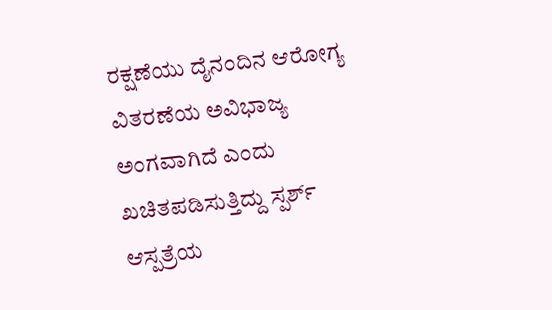ರಕ್ಷಣೆಯು ದೈನಂದಿನ ಆರೋಗ್ಯ ವಿತರಣೆಯ ಅವಿಭಾಜ್ಯ ಅಂಗವಾಗಿದೆ ಎಂದು ಖಚಿತಪಡಿಸುತ್ತಿದ್ದು ಸ್ಪರ್ಶ್ ಆಸ್ಪತ್ರೆಯ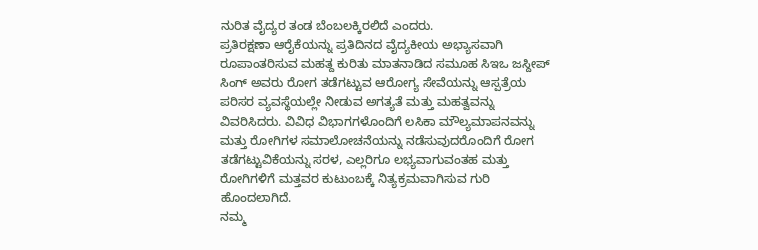ನುರಿತ ವೈದ್ಯರ ತಂಡ ಬೆಂಬಲಕ್ಕಿರಲಿದೆ ಎಂದರು.
ಪ್ರತಿರಕ್ಷಣಾ ಆರೈಕೆಯನ್ನು ಪ್ರತಿದಿನದ ವೈದ್ಯಕೀಯ ಅಭ್ಯಾಸವಾಗಿ ರೂಪಾಂತರಿಸುವ ಮಹತ್ದ ಕುರಿತು ಮಾತನಾಡಿದ ಸಮೂಹ ಸಿಇಒ ಜಸ್ದೀಪ್ ಸಿಂಗ್ ಅವರು ರೋಗ ತಡೆಗಟ್ಟುವ ಆರೋಗ್ಯ ಸೇವೆಯನ್ನು ಆಸ್ಪತ್ರೆಯ ಪರಿಸರ ವ್ಯವಸ್ಥೆಯಲ್ಲೇ ನೀಡುವ ಅಗತ್ಯತೆ ಮತ್ತು ಮಹತ್ವವನ್ನು ವಿವರಿಸಿದರು. ವಿವಿಧ ವಿಭಾಗಗಳೊಂದಿಗೆ ಲಸಿಕಾ ಮೌಲ್ಯಮಾಪನವನ್ನು ಮತ್ತು ರೋಗಿಗಳ ಸಮಾಲೋಚನೆಯನ್ನು ನಡೆಸುವುದರೊಂದಿಗೆ ರೋಗ ತಡೆಗಟ್ಟುವಿಕೆಯನ್ನು ಸರಳ, ಎಲ್ಲರಿಗೂ ಲಭ್ಯವಾಗುವಂತಹ ಮತ್ತು ರೋಗಿಗಳಿಗೆ ಮತ್ತವರ ಕುಟುಂಬಕ್ಕೆ ನಿತ್ಯಕ್ರಮವಾಗಿಸುವ ಗುರಿ ಹೊಂದಲಾಗಿದೆ.
ನಮ್ಮ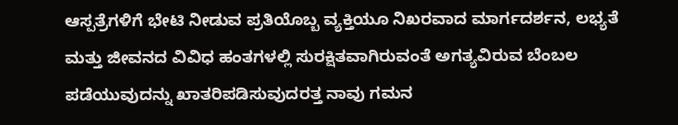ಆಸ್ಪತ್ರೆಗಳಿಗೆ ಭೇಟಿ ನೀಡುವ ಪ್ರತಿಯೊಬ್ಬ ವ್ಯಕ್ತಿಯೂ ನಿಖರವಾದ ಮಾರ್ಗದರ್ಶನ, ಲಭ್ಯತೆ ಮತ್ತು ಜೀವನದ ವಿವಿಧ ಹಂತಗಳಲ್ಲಿ ಸುರಕ್ಷಿತವಾಗಿರುವಂತೆ ಅಗತ್ಯವಿರುವ ಬೆಂಬಲ ಪಡೆಯುವುದನ್ನು ಖಾತರಿಪಡಿಸುವುದರತ್ತ ನಾವು ಗಮನ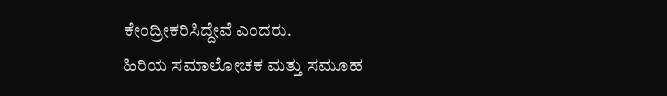ಕೇಂದ್ರೀಕರಿಸಿದ್ದೇವೆ ಎಂದರು.
ಹಿರಿಯ ಸಮಾಲೋಚಕ ಮತ್ತು ಸಮೂಹ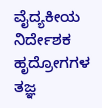ವೈದ್ಯಕೀಯ ನಿರ್ದೇಶಕ ಹೃದ್ರೋಗಗಳ ತಜ್ಞ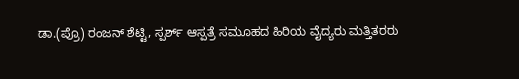ಡಾ.(ಪ್ರೊ) ರಂಜನ್ ಶೆಟ್ಟಿ, ಸ್ಪರ್ಶ್ ಆಸ್ಪತ್ರೆ ಸಮೂಹದ ಹಿರಿಯ ವೈದ್ಯರು ಮತ್ತಿತರರು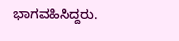ಭಾಗವಹಿಸಿದ್ದರು.